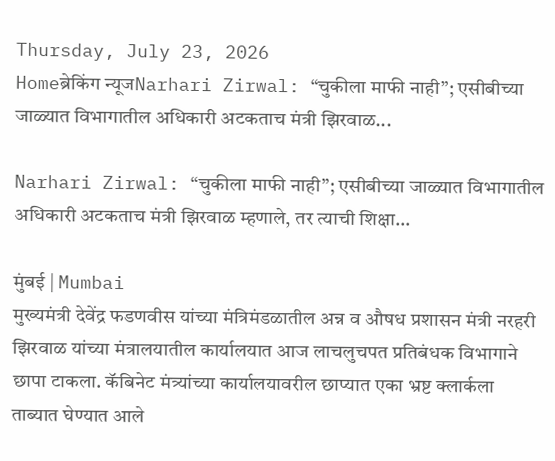Thursday, July 23, 2026
Homeब्रेकिंग न्यूजNarhari Zirwal: “चुकीला माफी नाही”; एसीबीच्या जाळ्यात विभागातील अधिकारी अटकताच मंत्री झिरवाळ...

Narhari Zirwal: “चुकीला माफी नाही”; एसीबीच्या जाळ्यात विभागातील अधिकारी अटकताच मंत्री झिरवाळ म्हणाले, तर त्याची शिक्षा…

मुंबई | Mumbai
मुख्यमंत्री देवेंद्र फडणवीस यांच्या मंत्रिमंडळातील अन्न व औषध प्रशासन मंत्री नरहरी झिरवाळ यांच्या मंत्रालयातील कार्यालयात आज लाचलुचपत प्रतिबंधक विभागाने छापा टाकला. कॅबिनेट मंत्र्यांच्या कार्यालयावरील छाप्यात एका भ्रष्ट क्लार्कला ताब्यात घेण्यात आले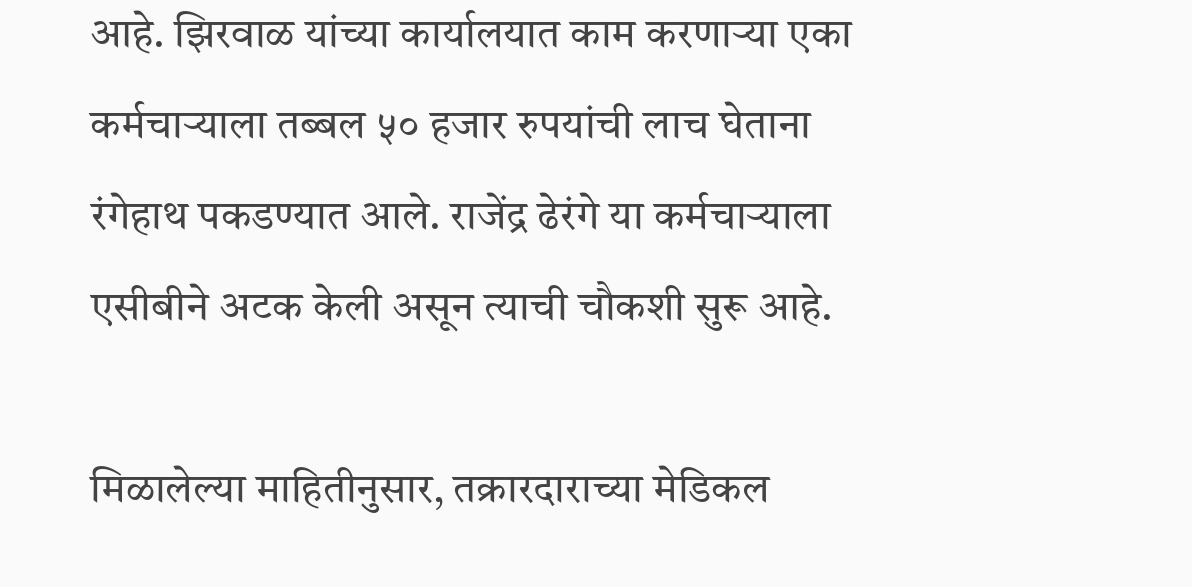आहे. झिरवाळ यांच्या कार्यालयात काम करणाऱ्या एका कर्मचाऱ्याला तब्बल ५० हजार रुपयांची लाच घेताना रंगेहाथ पकडण्यात आले. राजेंद्र ढेरंगे या कर्मचाऱ्याला एसीबीने अटक केली असून त्याची चौकशी सुरू आहे.

मिळालेल्या माहितीनुसार, तक्रारदाराच्या मेडिकल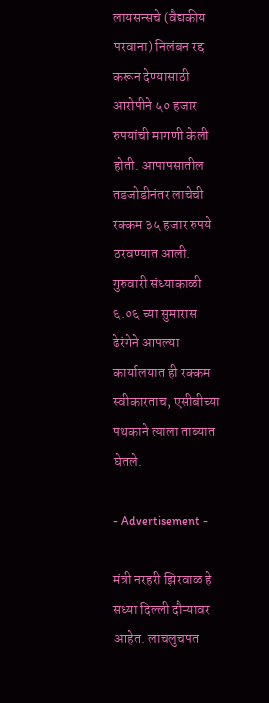लायसन्सचे (वैद्यकीय परवाना) निलंबन रद्द करून देण्यासाठी आरोपीने ५० हजार रुपयांची मागणी केली होती. आपापसातील तडजोडीनंतर लाचेची रक्कम ३५ हजार रुपये ठरवण्यात आली. गुरुवारी संध्याकाळी ६.०६ च्या सुमारास ढेरंगेने आपल्या कार्यालयात ही रक्कम स्वीकारताच, एसीबीच्या पथकाने त्याला ताब्यात घेतले.

- Advertisement -

मंत्री नरहरी झिरवाळ हे सध्या दिल्ली दौऱ्यावर आहेत. लाचलुचपत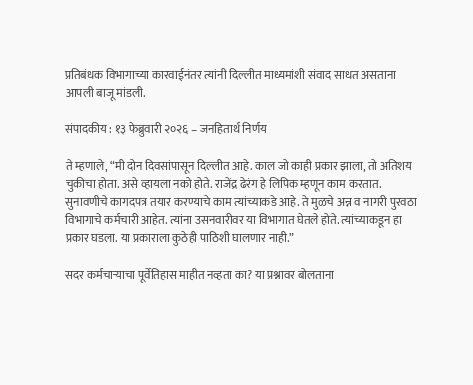प्रतिबंधक विभागाच्या कारवाईनंतर त्यांनी दिल्लीत माध्यमांशी संवाद साधत असताना आपली बाजू मांडली.

संपादकीय : १३ फेब्रुवारी २०२६ – जनहितार्थ निर्णय

ते म्हणाले, “मी दोन दिवसांपासून दिल्लीत आहे. काल जो काही प्रकार झाला, तो अतिशय चुकीचा होता. असे व्हायला नको होते. राजेंद्र ढेरंग हे लिपिक म्हणून काम करतात. सुनावणीचे कागदपत्र तयार करण्याचे काम त्यांच्याकडे आहे. ते मुळचे अन्न व नागरी पुरवठा विभागाचे कर्मचारी आहेत. त्यांना उसनवारीवर या विभागात घेतले होते. त्यांच्याकडून हा प्रकार घडला. या प्रकाराला कुठेही पाठिशी घालणार नाही.”

सदर कर्मचाऱ्याचा पूर्वेतिहास माहीत नव्हता का? या प्रश्नावर बोलताना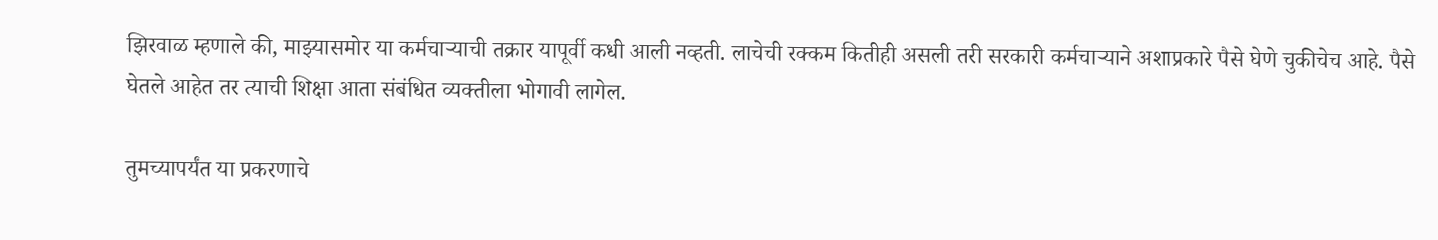झिरवाळ म्हणाले की, माझ्यासमोर या कर्मचाऱ्याची तक्रार यापूर्वी कधी आली नव्हती. लाचेची रक्कम कितीही असली तरी सरकारी कर्मचाऱ्याने अशाप्रकारे पैसे घेणे चुकीचेच आहे. पैसे घेतले आहेत तर त्याची शिक्षा आता संबंधित व्यक्तीला भोगावी लागेल.

तुमच्यापर्यंत या प्रकरणाचे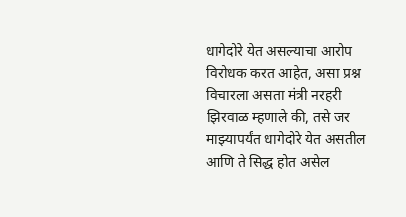धागेदोरे येत असल्याचा आरोप विरोधक करत आहेत, असा प्रश्न विचारला असता मंत्री नरहरी झिरवाळ म्हणाले की, तसे जर माझ्यापर्यंत धागेदोरे येत असतील आणि ते सिद्ध होत असेल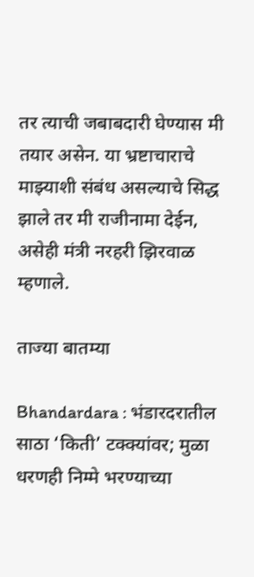तर त्याची जबाबदारी घेण्यास मी तयार असेन. या भ्रष्टाचाराचे माझ्याशी संबंध असल्याचे सिद्ध झाले तर मी राजीनामा देईन, असेही मंत्री नरहरी झिरवाळ म्हणाले.

ताज्या बातम्या

Bhandardara : भंडारदरातील साठा ‘किती’ टक्क्यांवर; मुळा धरणही निम्मे भरण्याच्या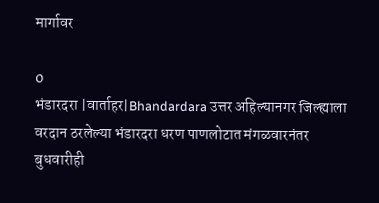मार्गावर

0
भंडारदरा |वार्ताहर|Bhandardara उत्तर अहिल्यानगर जिल्ह्याला वरदान ठरलेल्या भंडारदरा धरण पाणलोटात मंगळवारनंतर बुधवारीही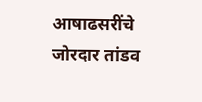आषाढसरींचे जोरदार तांडव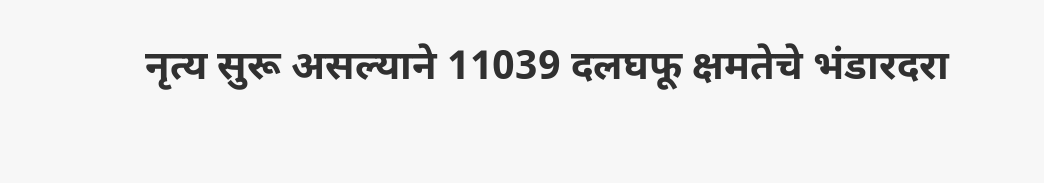नृत्य सुरू असल्याने 11039 दलघफू क्षमतेचे भंडारदरा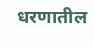धरणातील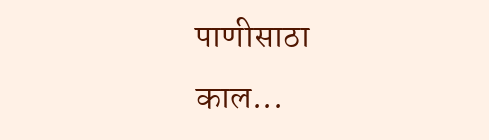पाणीसाठा काल...